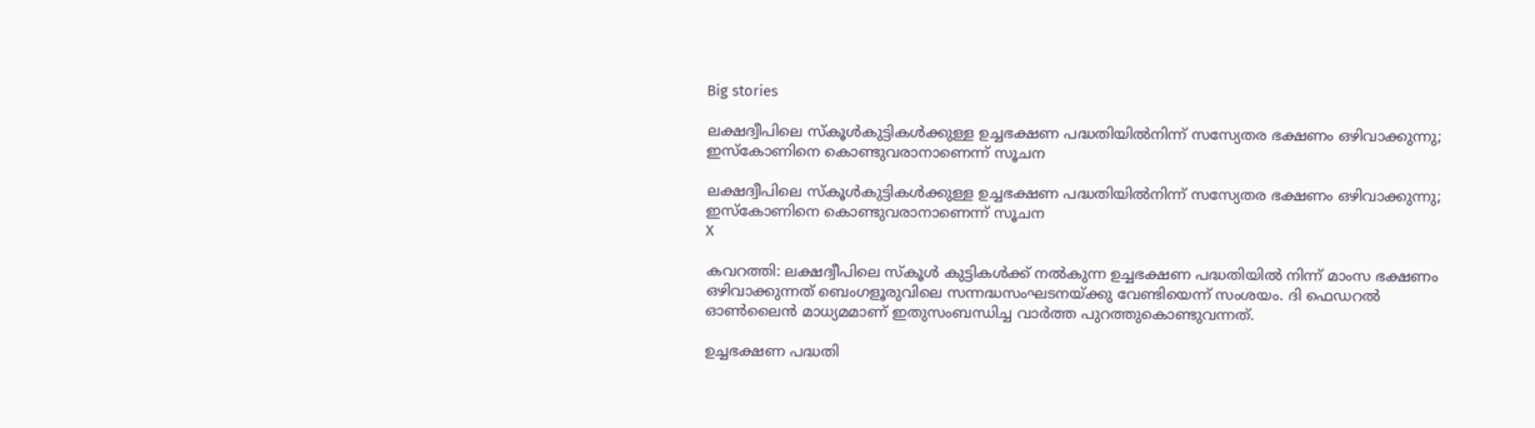Big stories

ലക്ഷദ്വീപിലെ സ്‌കൂള്‍കുട്ടികള്‍ക്കുള്ള ഉച്ചഭക്ഷണ പദ്ധതിയില്‍നിന്ന് സസ്യേതര ഭക്ഷണം ഒഴിവാക്കുന്നു; ഇസ്‌കോണിനെ കൊണ്ടുവരാനാണെന്ന് സൂചന

ലക്ഷദ്വീപിലെ സ്‌കൂള്‍കുട്ടികള്‍ക്കുള്ള ഉച്ചഭക്ഷണ പദ്ധതിയില്‍നിന്ന് സസ്യേതര ഭക്ഷണം ഒഴിവാക്കുന്നു; ഇസ്‌കോണിനെ കൊണ്ടുവരാനാണെന്ന് സൂചന
X

കവറത്തി: ലക്ഷദ്വീപിലെ സ്‌കൂള്‍ കുട്ടികള്‍ക്ക് നല്‍കുന്ന ഉച്ചഭക്ഷണ പദ്ധതിയില്‍ നിന്ന് മാംസ ഭക്ഷണം ഒഴിവാക്കുന്നത് ബെംഗളൂരുവിലെ സന്നദ്ധസംഘടനയ്ക്കു വേണ്ടിയെന്ന് സംശയം. ദി ഫെഡറല്‍ ഓണ്‍ലൈന്‍ മാധ്യമമാണ് ഇതുസംബന്ധിച്ച വാര്‍ത്ത പുറത്തുകൊണ്ടുവന്നത്.

ഉച്ചഭക്ഷണ പദ്ധതി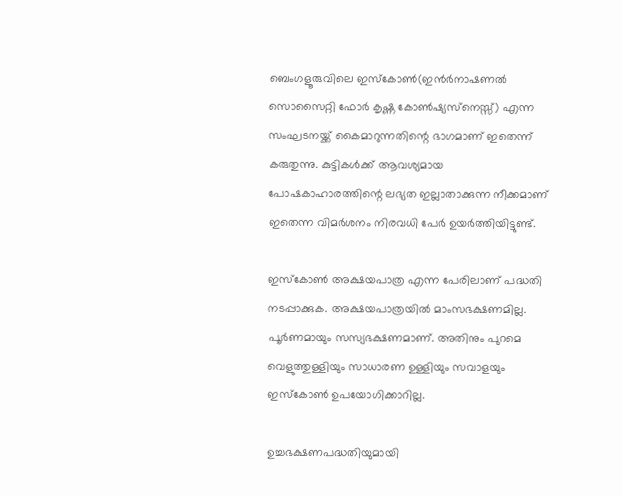ബെംഗളൂരുവിലെ ഇസ്‌കോണ്‍(ഇന്‍ര്‍നാഷണല്‍ സൊസൈറ്റി ഫോര്‍ കൃഷ്ണ കോണ്‍ഷ്യസ്‌നെസ്സ്) എന്ന സംഘടനയ്ക്ക് കൈമാറുന്നതിന്റെ ഭാഗമാണ് ഇതെന്ന് കരുതുന്നു. കുട്ടികള്‍ക്ക് ആവശ്യമായ പോഷകാഹാരത്തിന്റെ ലഭ്യത ഇല്ലാതാക്കുന്ന നീക്കമാണ് ഇതെന്ന വിമര്‍ശനം നിരവധി പേര്‍ ഉയര്‍ത്തിയിട്ടുണ്ട്.

ഇസ്‌കോണ്‍ അക്ഷയപാത്ര എന്ന പേരിലാണ് പദ്ധതി നടപ്പാക്കുക. അക്ഷയപാത്രയില്‍ മാംസഭക്ഷണമില്ല. പൂര്‍ണമായും സസ്യഭക്ഷണമാണ്. അതിനും പുറമെ വെളുത്തുള്ളിയും സാധാരണ ഉള്ളിയും സവാളയും ഇസ്‌കോണ്‍ ഉപയോഗിക്കാറില്ല.

ഉച്ചഭക്ഷണപദ്ധതിയുമായി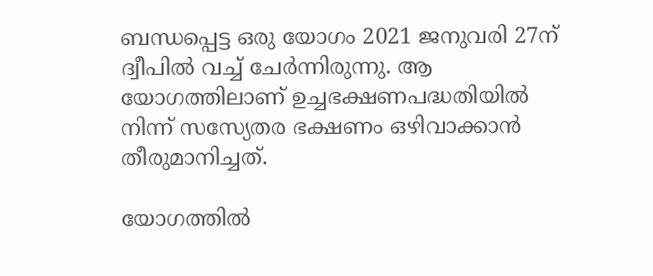ബന്ധപ്പെട്ട ഒരു യോഗം 2021 ജനുവരി 27ന് ദ്വീപില്‍ വച്ച് ചേര്‍ന്നിരുന്നു. ആ യോഗത്തിലാണ് ഉച്ചഭക്ഷണപദ്ധതിയില്‍ നിന്ന് സസ്യേതര ഭക്ഷണം ഒഴിവാക്കാന്‍ തീരുമാനിച്ചത്.

യോഗത്തില്‍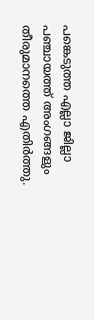പങ്കെടുത്ത എല്ലാ ജില്ലാ പഞ്ചായത്ത് അംഗങ്ങളും തീരുമാനത്തെ എതിര്‍ത്തു.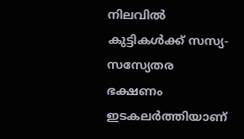നിലവില്‍ കുട്ടികള്‍ക്ക് സസ്യ-സസ്യേതര ഭക്ഷണം ഇടകലര്‍ത്തിയാണ്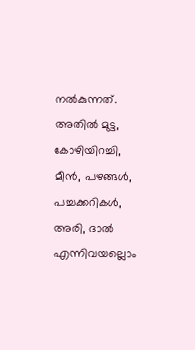നല്‍കുന്നത്. അതില്‍ മുട്ട, കോഴിയിറച്ചി, മീന്‍, പഴങ്ങള്‍, പച്ചക്കറികള്‍, അരി, ദാല്‍ എന്നിവയല്ലൊം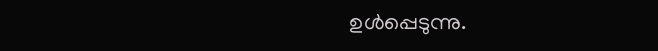ഉള്‍പ്പെടുന്നു.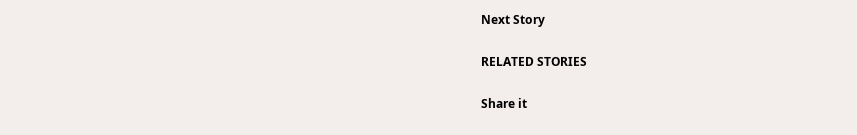Next Story

RELATED STORIES

Share it